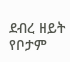ደብረ ዘይት የቦታም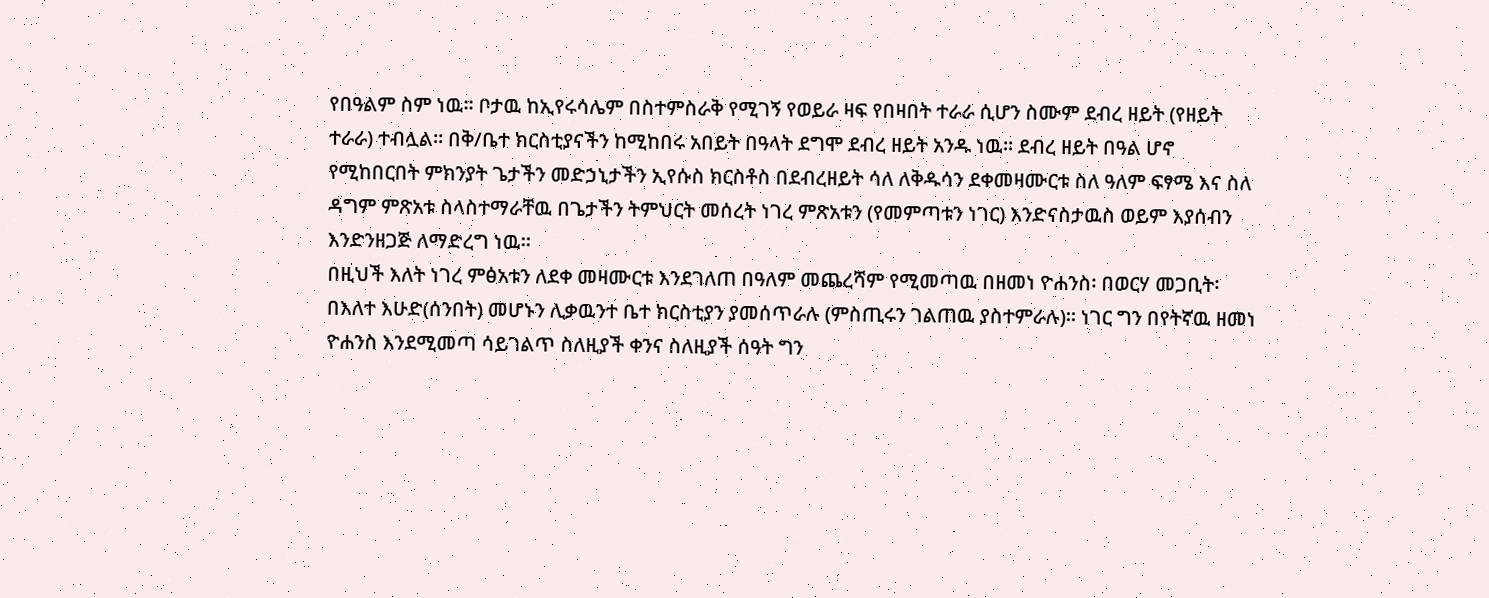የበዓልም ስም ነዉ። ቦታዉ ከኢየሩሳሌም በስተምስራቅ የሚገኝ የወይራ ዛፍ የበዛበት ተራራ ሲሆን ስሙም ደብረ ዘይት (የዘይት ተራራ) ተብሏል። በቅ/ቤተ ክርስቲያናችን ከሚከበሩ አበይት በዓላት ደግሞ ደብረ ዘይት አንዱ ነዉ። ደብረ ዘይት በዓል ሆኖ የሚከበርበት ምክንያት ጌታችን መድኃኒታችን ኢየሱስ ክርስቶስ በደብረዘይት ሳለ ለቅዱሳን ደቀመዛሙርቱ ስለ ዓለም ፍፃሜ እና ስለ ዳግም ምጽአቱ ስላስተማራቸዉ በጌታችን ትምህርት መሰረት ነገረ ምጽአቱን (የመምጣቱን ነገር) እንድናስታዉስ ወይም እያሰብን እንድንዘጋጅ ለማድረግ ነዉ።
በዚህች እለት ነገረ ምፅአቱን ለደቀ መዛሙርቱ እንደገለጠ በዓለም መጨረሻም የሚመጣዉ በዘመነ ዮሐንስ፡ በወርሃ መጋቢት፡ በእለተ እሁድ(ሰንበት) መሆኑን ሊቃዉንተ ቤተ ክርስቲያን ያመሰጥራሉ (ምስጢሩን ገልጠዉ ያስተምራሉ)፡፡ ነገር ግን በየትኛዉ ዘመነ ዮሐንስ እንደሚመጣ ሳይገልጥ ስለዚያች ቀንና ስለዚያች ሰዓት ግን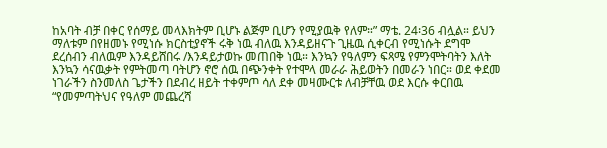ከአባት ብቻ በቀር የሰማይ መላእክትም ቢሆኑ ልጅም ቢሆን የሚያዉቅ የለም።” ማቴ. 24፡36 ብሏል። ይህን ማለቱም በየዘመኑ የሚነሱ ክርስቲያኖች ሩቅ ነዉ ብለዉ እንዳይዘናጉ ጊዜዉ ሲቀርብ የሚነሱት ደግሞ ደረሰብን ብለዉም እንዳይሸበሩ /እንዳይታወኩ መጠበቅ ነዉ። እንኳን የዓለምን ፍጻሜ የምንሞትባትን እለት እንኳን ሳናዉቃት የምትመጣ ባትሆን ኖሮ ሰዉ በጭንቀት የተሞላ መራራ ሕይወትን በመራን ነበር። ወደ ቀደመ ነገራችን ስንመለስ ጌታችን በደብረ ዘይት ተቀምጦ ሳለ ደቀ መዛሙርቱ ለብቻቸዉ ወደ እርሱ ቀርበዉ “የመምጣትህና የዓለም መጨረሻ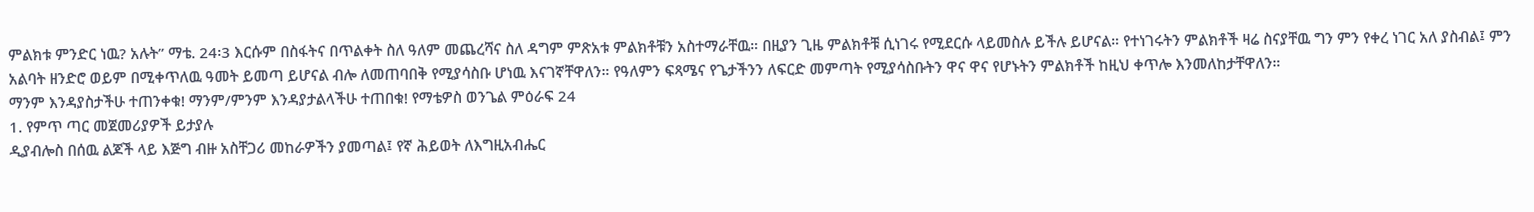ምልክቱ ምንድር ነዉ? አሉት” ማቴ. 24፡3 እርሱም በስፋትና በጥልቀት ስለ ዓለም መጨረሻና ስለ ዳግም ምጽአቱ ምልክቶቹን አስተማራቸዉ። በዚያን ጊዜ ምልክቶቹ ሲነገሩ የሚደርሱ ላይመስሉ ይችሉ ይሆናል። የተነገሩትን ምልክቶች ዛሬ ስናያቸዉ ግን ምን የቀረ ነገር አለ ያስብል፤ ምን አልባት ዘንድሮ ወይም በሚቀጥለዉ ዓመት ይመጣ ይሆናል ብሎ ለመጠባበቅ የሚያሳስቡ ሆነዉ እናገኛቸዋለን። የዓለምን ፍጻሜና የጌታችንን ለፍርድ መምጣት የሚያሳስቡትን ዋና ዋና የሆኑትን ምልክቶች ከዚህ ቀጥሎ እንመለከታቸዋለን።
ማንም እንዳያስታችሁ ተጠንቀቁ! ማንም/ምንም እንዳያታልላችሁ ተጠበቁ! የማቴዎስ ወንጌል ምዕራፍ 24
1. የምጥ ጣር መጀመሪያዎች ይታያሉ
ዲያብሎስ በሰዉ ልጆች ላይ እጅግ ብዙ አስቸጋሪ መከራዎችን ያመጣል፤ የኛ ሕይወት ለእግዚአብሔር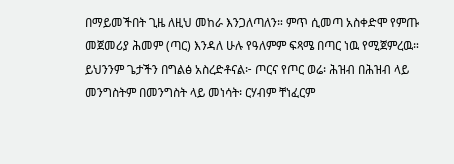በማይመችበት ጊዜ ለዚህ መከራ እንጋለጣለን። ምጥ ሲመጣ አስቀድሞ የምጡ መጀመሪያ ሕመም (ጣር) እንዳለ ሁሉ የዓለምም ፍጻሜ በጣር ነዉ የሚጀምረዉ። ይህንንም ጌታችን በግልፅ አስረድቶናል፦ ጦርና የጦር ወሬ፡ ሕዝብ በሕዝብ ላይ መንግስትም በመንግስት ላይ መነሳት፡ ርሃብም ቸነፈርም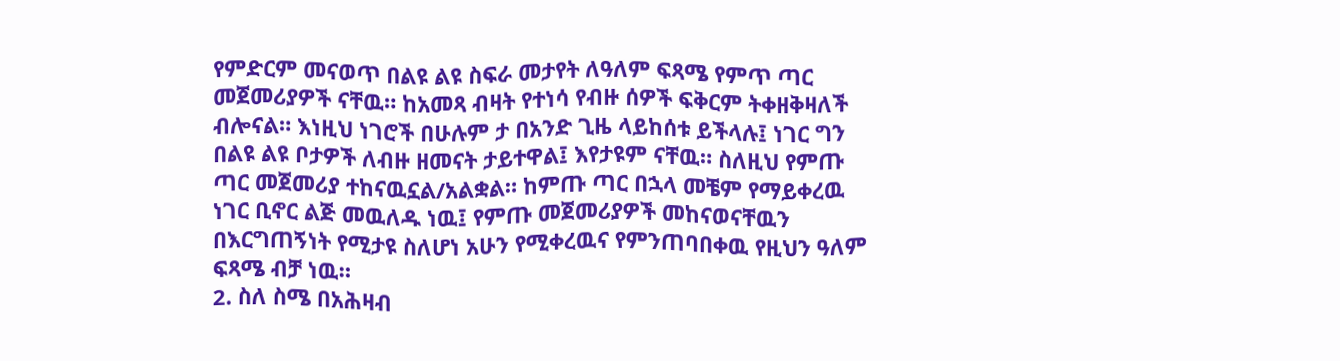የምድርም መናወጥ በልዩ ልዩ ስፍራ መታየት ለዓለም ፍጻሜ የምጥ ጣር መጀመሪያዎች ናቸዉ። ከአመጻ ብዛት የተነሳ የብዙ ሰዎች ፍቅርም ትቀዘቅዛለች ብሎናል። እነዚህ ነገሮች በሁሉም ታ በአንድ ጊዜ ላይከሰቱ ይችላሉ፤ ነገር ግን በልዩ ልዩ ቦታዎች ለብዙ ዘመናት ታይተዋል፤ እየታዩም ናቸዉ። ስለዚህ የምጡ ጣር መጀመሪያ ተከናዉኗል/አልቋል። ከምጡ ጣር በኋላ መቼም የማይቀረዉ ነገር ቢኖር ልጅ መዉለዱ ነዉ፤ የምጡ መጀመሪያዎች መከናወናቸዉን በእርግጠኝነት የሚታዩ ስለሆነ አሁን የሚቀረዉና የምንጠባበቀዉ የዚህን ዓለም ፍጻሜ ብቻ ነዉ።
2. ስለ ስሜ በአሕዛብ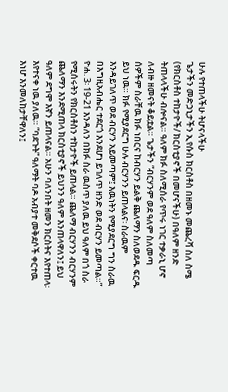ሁሉ የተጠላችሁ ትሆናላችሁ
ጌታችን መድኃኒታችን ኢየሱስ ክርስቶስ በዘመኑ መጨረሻ ስለ ስሜ (የክርስቶስ ተከታዮች/ ክርስቲያኖች በመሆናችሁ) በዓለም ዘንድ ትጠላላችሁ ብሎናል። ዓለም ክፉ ስለሚሰራ የጥሩ ነገር ተቃራኒ ሆኖ ለብዙ ዘመናት ቆይቷል። ጌታችን “ብርሃንም ወደ ዓለም ስለመጣ ሰዎችም ስራቸዉ ክፉ ነበርና ከብርሃን ይልቅ ጨለማን ስለወደዱ ፍርዱ ይህ ነዉ። ክፉ የሚያደርግ ሁሉ ብርሃንን ይጠላልና፡ ስራዉም እንዳይገለጥ ወደ ብርሃን አይመጣም፤ እዉነትን የሚያደርግ ግን ስራዉ በእግዚአብሔር ተደርጎ እንደሆነ ይገለጥ ዘንድ ወደ ብርሃን ይመጣል።” ዮሐ. 3፡ 19-21 እንዳለን በክፉ ስራ ዉስጥ ያለዉ ይህ ዓለም በጎ ስራ የሚሰሩትን የክርስቶስን ተከታዮች ይጠላል። ጨለማ ብርሃንን ብርሃንም ጨለማን እንደሚጠላ ክርስቲያኖች ይህንን ዓለም እንጠላዋለን፤ ይህ ዓለም ደግሞ እኛን ይጠላናል። አሁን ባለንበት ዘመን ክርስትና እየተጠላ፡ እየተናቀ ነዉ ያለዉ። “ባደጉት” ዓለማት ባዶ አብያተ መቅደሶች ቀርተዉ እነሆ እንመለከታቸዋለን፤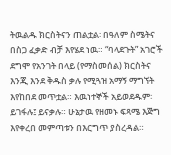ትዉልዱ ክርስትናን ጠልቷል፡ በዓለም ስሜትና በስጋ ፈቃድ ብቻ እየሄደ ነዉ። “ባላደጉት” አገሮች ደግሞ የአንገት በላይ (የማስመሰል) ክርስትና እንጂ እንደ ቅዱስ ቃሉ የሚጓዝ አማኝ ማግኘት እየከበደ መጥቷል። እዉነተኞች አይወደዱም፡ ይገፋሉ፤ ይናቃሉ። ሁኔታዉ የዘመኑ ፍጻሜ እጅግ እየቀረበ መምጣቱን በእርግጥ ያስረዳል።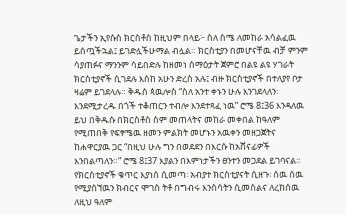ጌታችን ኢየሱስ ክርስቶስ ከዚህም በላይ፦ ስለ ስሜ ለመከራ አሳልፈዉ ይሰጧችኋል፤ ይገድሏችሁማል ብሏል። ክርስቲያን በመሆናቸዉ ብቻ ምንም ሳያጠፉና ማንንም ሳይበድሉ ከዘመነ ሰማዕታት ጀምሮ በልዩ ልዩ ሃገራት ክርስቲያኖች ሲገደሉ እስከ አሁን ድረስ አሉ፤ ብዙ ክርስቲያኖች በተለያየ ቦታ ዛሬም ይገደላሉ። ቅዱስ ጳዉሎስ “ስለ አንተ ቀኑን ሁሉ እንገደላለን፡ እንደሚታረዱ በጎች ተቆጠርን ተብሎ እንደተጻፈ ነዉ” ሮሜ 8፤36 እንዳለዉ ይህ በቅዱሱ በክርስቶስ ስም መጠላትና መከራ መቀበል ከዓለም የሚጠበቅ የፍፃሜዉ ዘመን ምልክት መሆኑን አዉቀን መዘጋጀትና ከሐዋርያዉ ጋር “በዚህ ሁሉ ግን በወደደን በእርሱ ከአሸናፊዎች እንበልጣለን።” ሮሜ 8፤37 እያልን በእምነታችን ፀንተን መጋደል ይገባናል። የክርስቲያኖች ቁጥር እያነሰ ሲመጣ፡ አብያተ ክርስቲያናት ሲዘጉ፡ ሰዉ ሰዉ የሚያሰኘዉን ክብርና ሞገስ ትቶ በግብሩ እንስሳትን ሲመስልና ለረከሰዉ ለዚህ ዓለም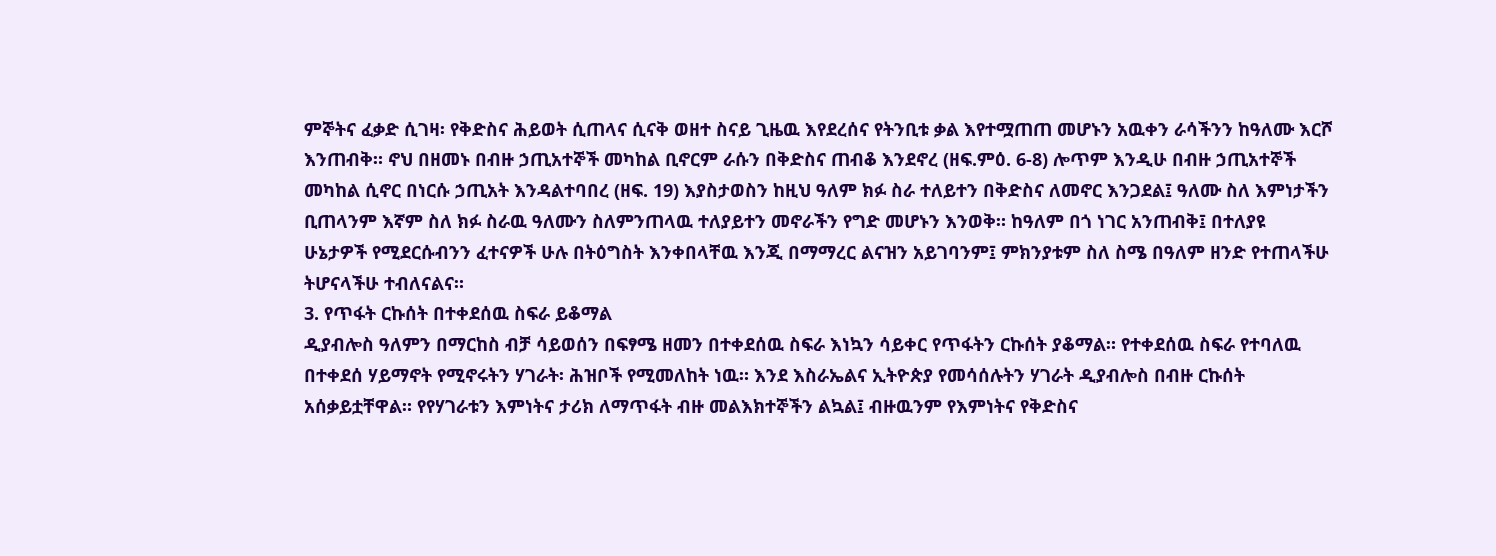ምኞትና ፈቃድ ሲገዛ፡ የቅድስና ሕይወት ሲጠላና ሲናቅ ወዘተ ስናይ ጊዜዉ እየደረሰና የትንቢቱ ቃል እየተሟጠጠ መሆኑን አዉቀን ራሳችንን ከዓለሙ እርሾ እንጠብቅ። ኖህ በዘመኑ በብዙ ኃጢአተኞች መካከል ቢኖርም ራሱን በቅድስና ጠብቆ እንደኖረ (ዘፍ.ምዕ. 6-8) ሎጥም እንዲሁ በብዙ ኃጢአተኞች መካከል ሲኖር በነርሱ ኃጢአት እንዳልተባበረ (ዘፍ. 19) እያስታወስን ከዚህ ዓለም ክፉ ስራ ተለይተን በቅድስና ለመኖር እንጋደል፤ ዓለሙ ስለ እምነታችን ቢጠላንም እኛም ስለ ክፉ ስራዉ ዓለሙን ስለምንጠላዉ ተለያይተን መኖራችን የግድ መሆኑን እንወቅ። ከዓለም በጎ ነገር አንጠብቅ፤ በተለያዩ ሁኔታዎች የሚደርሱብንን ፈተናዎች ሁሉ በትዕግስት እንቀበላቸዉ እንጂ በማማረር ልናዝን አይገባንም፤ ምክንያቱም ስለ ስሜ በዓለም ዘንድ የተጠላችሁ ትሆናላችሁ ተብለናልና።
3. የጥፋት ርኩሰት በተቀደሰዉ ስፍራ ይቆማል
ዲያብሎስ ዓለምን በማርከስ ብቻ ሳይወሰን በፍፃሜ ዘመን በተቀደሰዉ ስፍራ እነኳን ሳይቀር የጥፋትን ርኩሰት ያቆማል። የተቀደሰዉ ስፍራ የተባለዉ በተቀደሰ ሃይማኖት የሚኖሩትን ሃገራት፡ ሕዝቦች የሚመለከት ነዉ። እንደ እስራኤልና ኢትዮጵያ የመሳሰሉትን ሃገራት ዲያብሎስ በብዙ ርኩሰት አሰቃይቷቸዋል። የየሃገራቱን እምነትና ታሪክ ለማጥፋት ብዙ መልእክተኞችን ልኳል፤ ብዙዉንም የእምነትና የቅድስና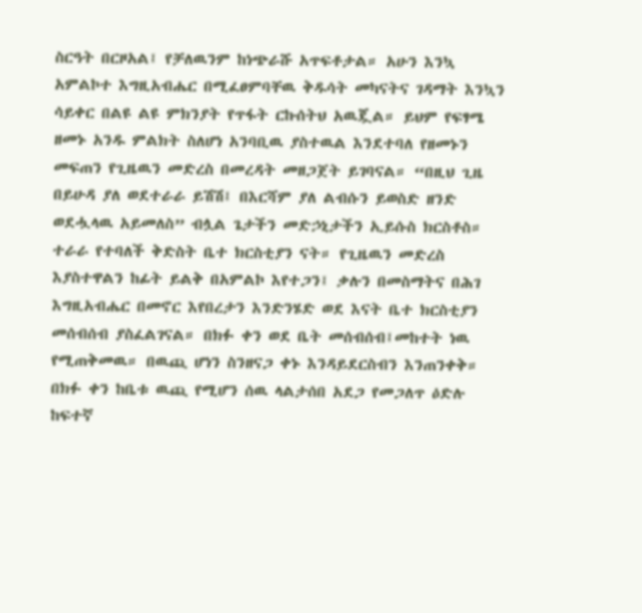ስርዓት በርዞአል፤ የቻለዉንም ከነጭራሹ አጥፍቶታል። አሁን እንኳ አምልኮተ እግዚአብሔር በሚፈፀምባቸዉ ቅዱሳት መካናትና ገዳማት እንኳን ሳይቀር በልዩ ልዩ ምክንያት የጥፋት ርኩሰትህ አዉጇል። ይህም የፍፃሜ ዘመኑ አንዱ ምልክት ስለሆነ አንባቢዉ ያስተዉል እንደተባለ የዘመኑን መፍጠን የጊዜዉን መድረስ በመረዳት መዘጋጀት ይገባናል። “በዚህ ጊዜ በይሁዳ ያለ ወደተራራ ይሽሽ፤ በእርሻም ያለ ልብሱን ይወስድ ዘንድ ወደሗላዉ አይመለስ” ብሏል ጌታችን መድኃኒታችን ኢይሱስ ክርስቶስ። ተራራ የተባለች ቅድስት ቤተ ክርስቲያን ናት። የጊዜዉን መድረስ እያስተዋልን ከፊት ይልቅ በአምልኮ እየተጋን፤ ቃሉን በመስማትና በሕገ እግዚአብሔር በመኖር እየበረታን እንድንሄድ ወደ እናት ቤተ ክርስቲያን መሰብሰብ ያስፈልገናል። በክፉ ቀን ወደ ቤት መሰብሰብ፤መከተት ነዉ የሚጠቅመዉ። በዉጪ ሆነን ስንዘናጋ ቀኑ እንዳይደርስብን እንጠንቀቅ። በክፉ ቀን ከቤቱ ዉጪ የሚሆን ሰዉ ላልታሰበ አደጋ የመጋለጥ ዕድሉ ከፍተኛ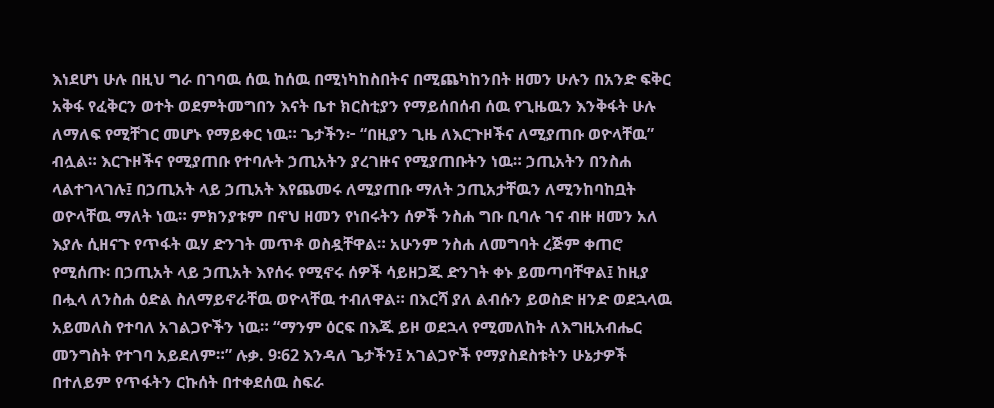እነደሆነ ሁሉ በዚህ ግራ በገባዉ ሰዉ ከሰዉ በሚነካከስበትና በሚጨካከንበት ዘመን ሁሉን በአንድ ፍቅር አቅፋ የፈቅርን ወተት ወደምትመግበን እናት ቤተ ክርስቲያን የማይሰበሰብ ሰዉ የጊዜዉን እንቅፋት ሁሉ ለማለፍ የሚቸገር መሆኑ የማይቀር ነዉ። ጌታችን፦ “በዚያን ጊዜ ለእርጉዞችና ለሚያጠቡ ወዮላቸዉ” ብሏል። እርጉዞችና የሚያጠቡ የተባሉት ኃጢአትን ያረገዙና የሚያጠቡትን ነዉ። ኃጢአትን በንስሐ ላልተገላገሉ፤ በኃጢአት ላይ ኃጢአት እየጨመሩ ለሚያጠቡ ማለት ኃጢአታቸዉን ለሚንከባከቧት ወዮላቸዉ ማለት ነዉ። ምክንያቱም በኖህ ዘመን የነበሩትን ሰዎች ንስሐ ግቡ ቢባሉ ገና ብዙ ዘመን አለ እያሉ ሲዘናጉ የጥፋት ዉሃ ድንገት መጥቶ ወስዷቸዋል። አሁንም ንስሐ ለመግባት ረጅም ቀጠሮ የሚሰጡ፡ በኃጢአት ላይ ኃጢአት እየሰሩ የሚኖሩ ሰዎች ሳይዘጋጁ ድንገት ቀኑ ይመጣባቸዋል፤ ከዚያ በሗላ ለንስሐ ዕድል ስለማይኖራቸዉ ወዮላቸዉ ተብለዋል። በእርሻ ያለ ልብሱን ይወስድ ዘንድ ወደኋላዉ አይመለስ የተባለ አገልጋዮችን ነዉ። “ማንም ዕርፍ በእጁ ይዞ ወደኋላ የሚመለከት ለእግዚአብሔር መንግስት የተገባ አይደለም።” ሉቃ. 9፡62 እንዳለ ጌታችን፤ አገልጋዮች የማያስደስቱትን ሁኔታዎች በተለይም የጥፋትን ርኩሰት በተቀደሰዉ ስፍራ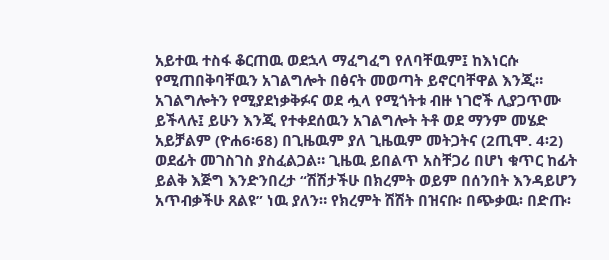አይተዉ ተስፋ ቆርጠዉ ወደኋላ ማፈግፈግ የለባቸዉም፤ ከእነርሱ የሚጠበቅባቸዉን አገልግሎት በፅናት መወጣት ይኖርባቸዋል እንጂ። አገልግሎትን የሚያደነቃቅፉና ወደ ሗላ የሚጎትቱ ብዙ ነገሮች ሊያጋጥሙ ይችላሉ፤ ይሁን እንጂ የተቀደሰዉን አገልግሎት ትቶ ወደ ማንም መሄድ አይቻልም (ዮሐ6፡68) በጊዜዉም ያለ ጊዜዉም መትጋትና (2ጢሞ. 4፡2) ወደፊት መገስገስ ያስፈልጋል። ጊዜዉ ይበልጥ አስቸጋሪ በሆነ ቁጥር ከፊት ይልቅ እጅግ እንድንበረታ “ሽሽታችሁ በክረምት ወይም በሰንበት እንዳይሆን አጥብቃችሁ ጸልዩ” ነዉ ያለን። የክረምት ሽሽት በዝናቡ፡ በጭቃዉ፡ በድጡ፡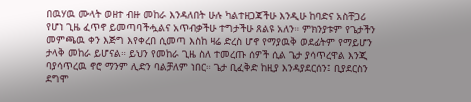በዉሃዉ ሙላት ወዘተ ብዙ መከራ እንዳለበት ሁሉ ካልተዘጋጃችሁ እንዲሁ ከባድና አስቸጋሪ የሆነ ጊዜ ፈጥኖ ይመጣባችሗልና አጥብቃችሁ ተግታችሁ ጸልዩ አለን። ምክንያቱም የጌታችን መምጫዉ ቀን እጅግ እየቀረበ ሲመጣ እስከ ዛሬ ድረስ ሆኖ የማያዉቅ ወደፊትም የማይሆን ታላቅ መከራ ይሆናል። ይህን የመከራ ጊዜ ስለ ተመረጡ ሰዎች ሲል ጌታ ያሳጥረዋል እንጂ ባያሳጥረዉ ኖሮ ማንም ሊድን ባልቻለም ነበር። ጌታ ቢፈቅድ ከዚያ እንዳያደርሰን፤ ቢያደርስን ደግሞ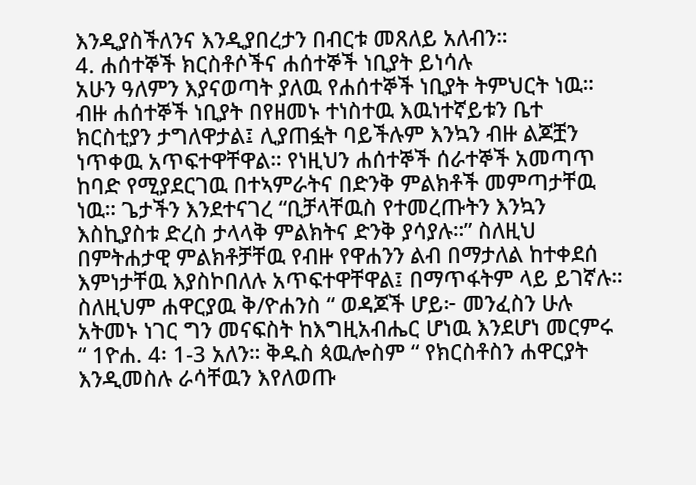እንዲያስችለንና እንዲያበረታን በብርቱ መጸለይ አለብን።
4. ሐሰተኞች ክርስቶሶችና ሐሰተኞች ነቢያት ይነሳሉ
አሁን ዓለምን እያናወጣት ያለዉ የሐሰተኞች ነቢያት ትምህርት ነዉ። ብዙ ሐሰተኞች ነቢያት በየዘመኑ ተነስተዉ እዉነተኛይቱን ቤተ ክርስቲያን ታግለዋታል፤ ሊያጠፏት ባይችሉም እንኳን ብዙ ልጆቿን ነጥቀዉ አጥፍተዋቸዋል። የነዚህን ሐሰተኞች ሰራተኞች አመጣጥ ከባድ የሚያደርገዉ በተኣምራትና በድንቅ ምልክቶች መምጣታቸዉ ነዉ። ጌታችን እንደተናገረ “ቢቻላቸዉስ የተመረጡትን እንኳን እስኪያስቱ ድረስ ታላላቅ ምልክትና ድንቅ ያሳያሉ።” ስለዚህ በምትሐታዊ ምልክቶቻቸዉ የብዙ የዋሐንን ልብ በማታለል ከተቀደሰ እምነታቸዉ እያስኮበለሉ አጥፍተዋቸዋል፤ በማጥፋትም ላይ ይገኛሉ። ስለዚህም ሐዋርያዉ ቅ/ዮሐንስ “ ወዳጆች ሆይ፦ መንፈስን ሁሉ አትመኑ ነገር ግን መናፍስት ከእግዚአብሔር ሆነዉ እንደሆነ መርምሩ “ 1ዮሐ. 4፡ 1-3 አለን። ቅዱስ ጳዉሎስም “ የክርስቶስን ሐዋርያት እንዲመስሉ ራሳቸዉን እየለወጡ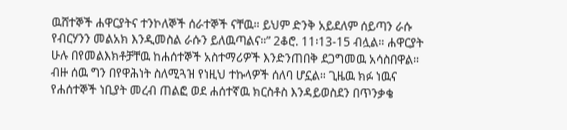ዉሸተኞች ሐዋርያትና ተንኮለኞች ሰራተኞች ናቸዉ። ይህም ድንቅ አይደለም ሰይጣን ራሱ የብርሃንን መልአክ እንዲመስል ራሱን ይለዉጣልና።” 2ቆሮ. 11፡13-15 ብሏል። ሐዋርያት ሁሉ በየመልእክቶቻቸዉ ከሐሰተኞች አስተማሪዎች እንድንጠበቅ ደጋግመዉ አሳስበዋል። ብዙ ሰዉ ግን በየዋሕነት ስለሚጓዝ የነዚህ ተኩላዎች ሰለባ ሆኗል። ጊዜዉ ክፉ ነዉና የሐሰተኞች ነቢያት መረብ ጠልፎ ወደ ሐሰተኛዉ ክርስቶስ እንዳይወስደን በጥንቃቄ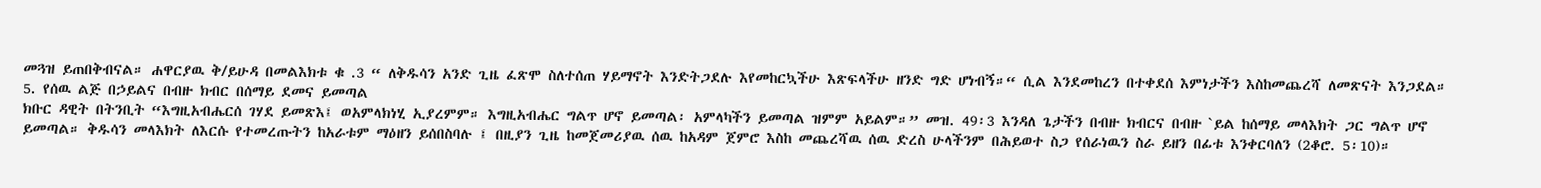መጓዝ ይጠበቅብናል። ሐዋርያዉ ቅ/ይሁዳ በመልእክቱ ቁ .3 “ ለቅዱሳን አንድ ጊዜ ፈጽሞ ስለተሰጠ ሃይማኖት እንድትጋደሉ እየመከርኳችሁ እጽፍላችሁ ዘንድ ግድ ሆነብኝ።“ ሲል እንደመከረን በተቀደሰ እምነታችን እስከመጨረሻ ለመጽናት እንጋደል።
5. የሰዉ ልጅ በኃይልና በብዙ ክብር በሰማይ ደመና ይመጣል
ክቡር ዳዊት በትንቢት “እግዚአብሔርሰ ገሃደ ይመጽእ፤ ወአምላክነሂ ኢያረምም። እግዚአብሔር ግልጥ ሆኖ ይመጣል፡ አምላካችን ይመጣል ዝምም አይልም።” መዝ. 49፡3 እንዳለ ጌታችን በብዙ ክብርና በብዙ `ይል ከሰማይ መላእክት ጋር ግልጥ ሆኖ ይመጣል። ቅዱሳን መላእክት ለእርሱ የተመረጡትን ከአራቱም ማዕዘን ይሰበስባሉ ፤ በዚያን ጊዜ ከመጀመሪያዉ ሰዉ ከአዳም ጀምሮ እስከ መጨረሻዉ ሰዉ ድረስ ሁላችንም በሕይወተ ስጋ የሰራነዉን ስራ ይዘን በፊቱ እንቀርባለን (2ቆሮ. 5፡10)።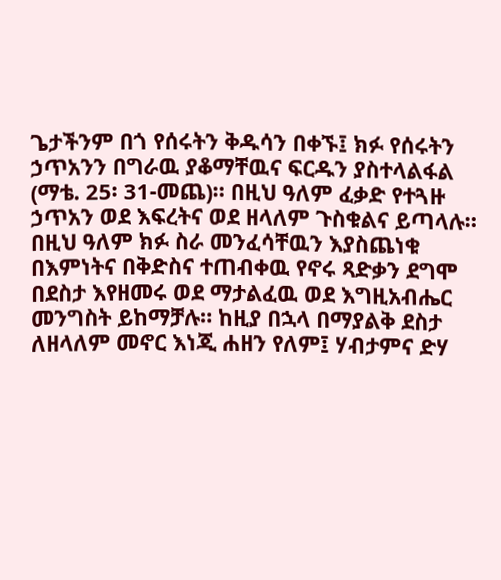ጌታችንም በጎ የሰሩትን ቅዱሳን በቀኙ፤ ክፉ የሰሩትን ኃጥአንን በግራዉ ያቆማቸዉና ፍርዱን ያስተላልፋል (ማቴ. 25፡ 31-መጨ)። በዚህ ዓለም ፈቃድ የተጓዙ ኃጥአን ወደ እፍረትና ወደ ዘላለም ጉስቁልና ይጣላሉ። በዚህ ዓለም ክፉ ስራ መንፈሳቸዉን እያስጨነቁ በእምነትና በቅድስና ተጠብቀዉ የኖሩ ጻድቃን ደግሞ በደስታ እየዘመሩ ወደ ማታልፈዉ ወደ እግዚአብሔር መንግስት ይከማቻሉ። ከዚያ በኋላ በማያልቅ ደስታ ለዘላለም መኖር እነጂ ሐዘን የለም፤ ሃብታምና ድሃ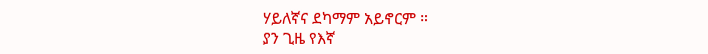ሃይለኛና ደካማም አይኖርም ።
ያን ጊዜ የእኛ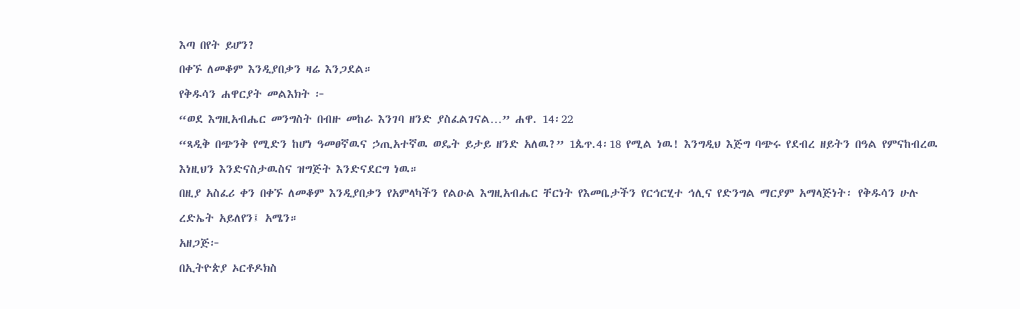እጣ በየት ይሆን?
በቀኙ ለመቆም እንዲያበቃን ዛሬ እንጋደል።
የቅዱሳን ሐዋርያት መልእክት ፦
“ወደ እግዚአብሔር መንግስት በብዙ መከራ እንገባ ዘንድ ያስፈልገናል…” ሐዋ. 14፡22
“ጻዲቅ በጭንቅ የሚድን ከሆነ ዓመፀኛዉና ኃጢአተኛዉ ወዴት ይታይ ዘንድ አለዉ?” 1ጴጥ.4፡18 የሚል ነዉ! እንግዲህ እጅግ ባጭሩ የደብረ ዘይትን በዓል የምናከብረዉ እነዚህን እንድናስታዉስና ዝግጅት እንድናደርግ ነዉ።
በዚያ አስፈሪ ቀን በቀኙ ለመቆም እንዲያበቃን የአምላካችን የልዑል እግዚአብሔር ቸርነት የእመቤታችን የርኅርሂተ ኅሊና የድንግል ማርያም አማላጅነት፡ የቅዱሳን ሁሉ ረድኤት አይለየን፤ አሜን።
አዘጋጅ፦
በኢትዮጵያ ኦርቶዶክስ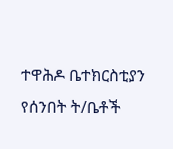ተዋሕዶ ቤተክርስቲያን የሰንበት ት/ቤቶች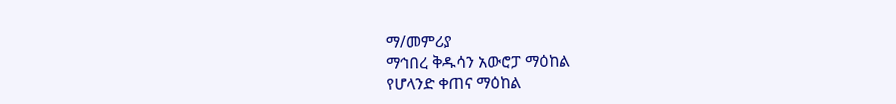ማ/መምሪያ
ማኅበረ ቅዱሳን አውሮፓ ማዕከል
የሆላንድ ቀጠና ማዕከል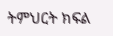ትምህርት ክፍል